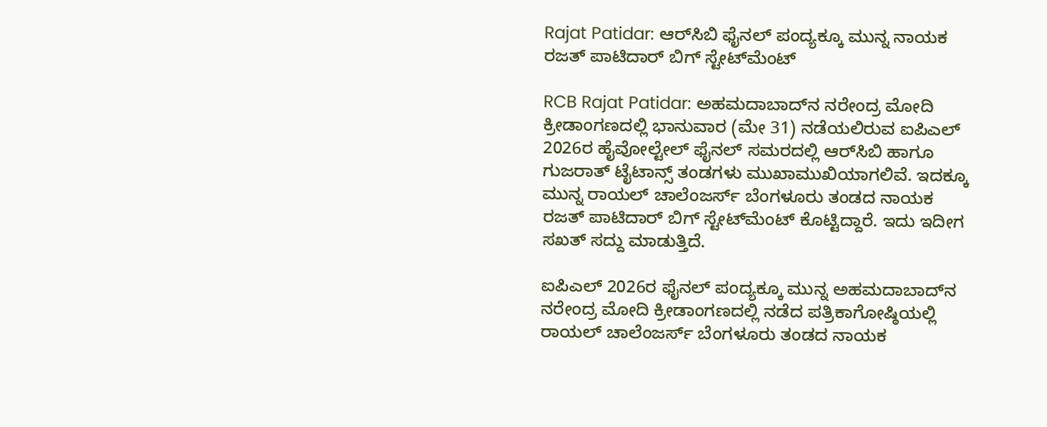Rajat Patidar: ಆರ್‌ಸಿಬಿ ಫೈನಲ್ ಪಂದ್ಯಕ್ಕೂ ಮುನ್ನ ನಾಯಕ ರಜತ್ ಪಾಟಿದಾರ್ ಬಿಗ್ ಸ್ಟೇಟ್‌ಮೆಂಟ್

RCB Rajat Patidar: ಅಹಮದಾಬಾದ್‌ನ ನರೇಂದ್ರ ಮೋದಿ ಕ್ರೀಡಾಂಗಣದಲ್ಲಿ ಭಾನುವಾರ (ಮೇ 31) ನಡೆಯಲಿರುವ ಐಪಿಎಲ್‌ 2026ರ ಹೈವೋಲ್ಟೇಲ್‌ ಫೈನಲ್‌ ಸಮರದಲ್ಲಿ ಆರ್‌ಸಿಬಿ ಹಾಗೂ ಗುಜರಾತ್ ಟೈಟಾನ್ಸ್ ತಂಡಗಳು ಮುಖಾಮುಖಿಯಾಗಲಿವೆ. ಇದಕ್ಕೂ ಮುನ್ನ ರಾಯಲ್‌ ಚಾಲೆಂಜರ್ಸ್‌ ಬೆಂಗಳೂರು ತಂಡದ ನಾಯಕ ರಜತ್ ಪಾಟಿದಾರ್ ಬಿಗ್ ಸ್ಟೇಟ್‌ಮೆಂಟ್‌ ಕೊಟ್ಟಿದ್ದಾರೆ. ಇದು ಇದೀಗ ಸಖತ್ ಸದ್ದು ಮಾಡುತ್ತಿದೆ.

ಐಪಿಎಲ್ 2026ರ ಫೈನಲ್ ಪಂದ್ಯಕ್ಕೂ ಮುನ್ನ ಅಹಮದಾಬಾದ್‌ನ ನರೇಂದ್ರ ಮೋದಿ ಕ್ರೀಡಾಂಗಣದಲ್ಲಿ ನಡೆದ ಪತ್ರಿಕಾಗೋಷ್ಠಿಯಲ್ಲಿ ರಾಯಲ್ ಚಾಲೆಂಜರ್ಸ್ ಬೆಂಗಳೂರು ತಂಡದ ನಾಯಕ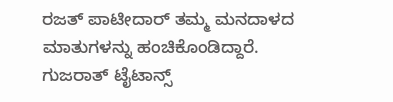ರಜತ್ ಪಾಟೀದಾರ್ ತಮ್ಮ ಮನದಾಳದ ಮಾತುಗಳನ್ನು ಹಂಚಿಕೊಂಡಿದ್ದಾರೆ. ಗುಜರಾತ್ ಟೈಟಾನ್ಸ್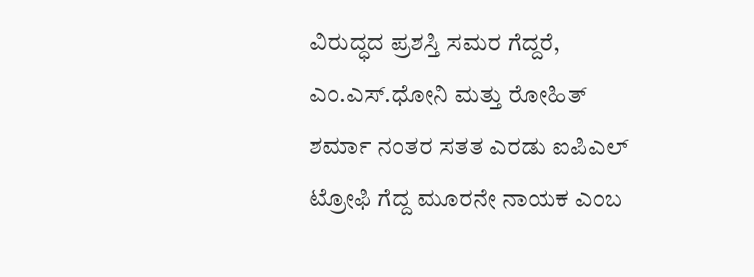ವಿರುದ್ಧದ ಪ್ರಶಸ್ತಿ ಸಮರ ಗೆದ್ದರೆ, ಎಂ.ಎಸ್.ಧೋನಿ ಮತ್ತು ರೋಹಿತ್ ಶರ್ಮಾ ನಂತರ ಸತತ ಎರಡು ಐಪಿಎಲ್ ಟ್ರೋಫಿ ಗೆದ್ದ ಮೂರನೇ ನಾಯಕ ಎಂಬ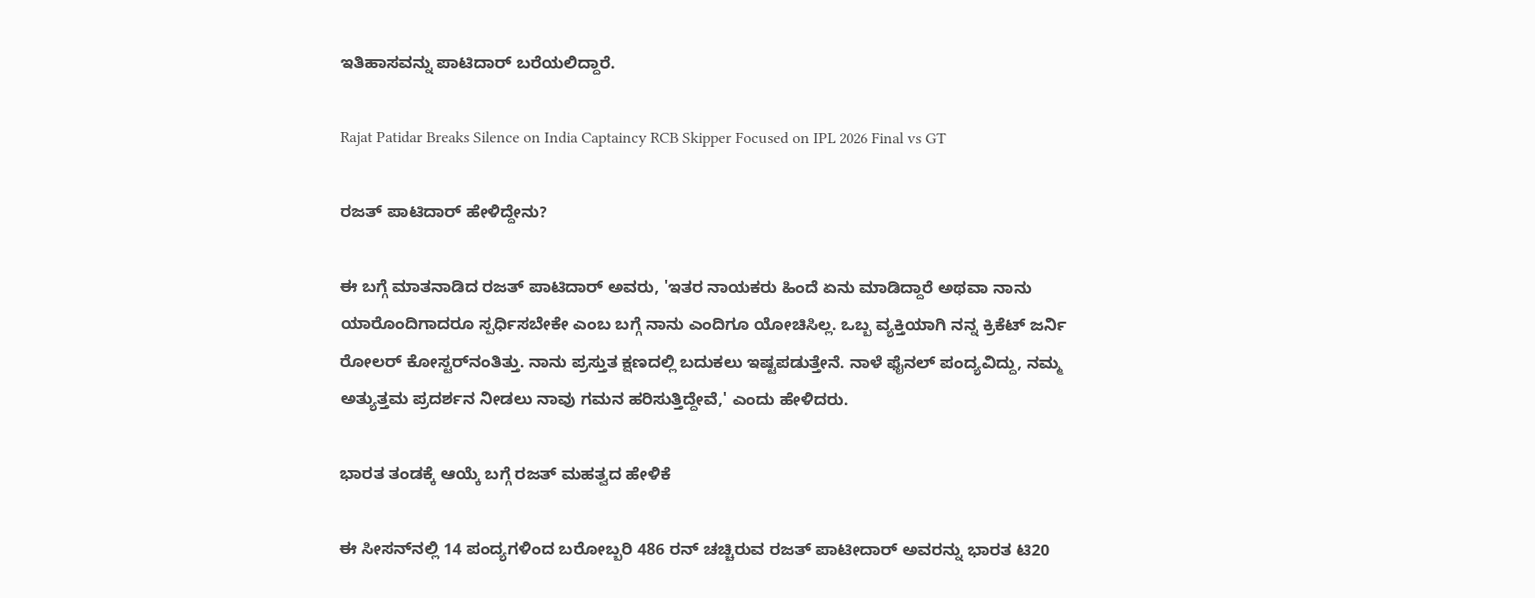ಇತಿಹಾಸವನ್ನು ಪಾಟಿದಾರ್ ಬರೆಯಲಿದ್ದಾರೆ.

Rajat Patidar Breaks Silence on India Captaincy RCB Skipper Focused on IPL 2026 Final vs GT

ರಜತ್ ಪಾಟಿದಾರ್ ಹೇಳಿದ್ದೇನು?

ಈ ಬಗ್ಗೆ ಮಾತನಾಡಿದ ರಜತ್ ಪಾಟಿದಾರ್ ಅವರು, 'ಇತರ ನಾಯಕರು ಹಿಂದೆ ಏನು ಮಾಡಿದ್ದಾರೆ ಅಥವಾ ನಾನು ಯಾರೊಂದಿಗಾದರೂ ಸ್ಪರ್ಧಿಸಬೇಕೇ ಎಂಬ ಬಗ್ಗೆ ನಾನು ಎಂದಿಗೂ ಯೋಚಿಸಿಲ್ಲ. ಒಬ್ಬ ವ್ಯಕ್ತಿಯಾಗಿ ನನ್ನ ಕ್ರಿಕೆಟ್ ಜರ್ನಿ ರೋಲರ್ ಕೋಸ್ಟರ್‌ನಂತಿತ್ತು. ನಾನು ಪ್ರಸ್ತುತ ಕ್ಷಣದಲ್ಲಿ ಬದುಕಲು ಇಷ್ಟಪಡುತ್ತೇನೆ. ನಾಳೆ ಫೈನಲ್ ಪಂದ್ಯವಿದ್ದು, ನಮ್ಮ ಅತ್ಯುತ್ತಮ ಪ್ರದರ್ಶನ ನೀಡಲು ನಾವು ಗಮನ ಹರಿಸುತ್ತಿದ್ದೇವೆ,' ಎಂದು ಹೇಳಿದರು.

ಭಾರತ ತಂಡಕ್ಕೆ ಆಯ್ಕೆ ಬಗ್ಗೆ ರಜತ್ ಮಹತ್ವದ ಹೇಳಿಕೆ

ಈ ಸೀಸನ್‌ನಲ್ಲಿ 14 ಪಂದ್ಯಗಳಿಂದ ಬರೋಬ್ಬರಿ 486 ರನ್ ಚಚ್ಚಿರುವ ರಜತ್ ಪಾಟೀದಾರ್ ಅವರನ್ನು ಭಾರತ ಟಿ20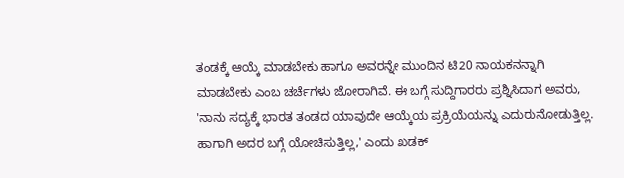ತಂಡಕ್ಕೆ ಆಯ್ಕೆ ಮಾಡಬೇಕು ಹಾಗೂ ಅವರನ್ನೇ ಮುಂದಿನ ಟಿ20 ನಾಯಕನನ್ನಾಗಿ ಮಾಡಬೇಕು ಎಂಬ ಚರ್ಚೆಗಳು ಜೋರಾಗಿವೆ. ಈ ಬಗ್ಗೆ ಸುದ್ದಿಗಾರರು ಪ್ರಶ್ನಿಸಿದಾಗ ಅವರು, 'ನಾನು ಸದ್ಯಕ್ಕೆ ಭಾರತ ತಂಡದ ಯಾವುದೇ ಆಯ್ಕೆಯ ಪ್ರಕ್ರಿಯೆಯನ್ನು ಎದುರುನೋಡುತ್ತಿಲ್ಲ. ಹಾಗಾಗಿ ಅದರ ಬಗ್ಗೆ ಯೋಚಿಸುತ್ತಿಲ್ಲ,' ಎಂದು ಖಡಕ್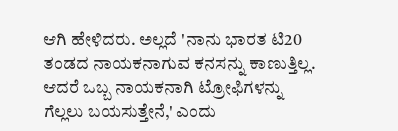ಆಗಿ ಹೇಳಿದರು. ಅಲ್ಲದೆ 'ನಾನು ಭಾರತ ಟಿ20 ತಂಡದ ನಾಯಕನಾಗುವ ಕನಸನ್ನು ಕಾಣುತ್ತಿಲ್ಲ. ಆದರೆ ಒಬ್ಬ ನಾಯಕನಾಗಿ ಟ್ರೋಫಿಗಳನ್ನು ಗೆಲ್ಲಲು ಬಯಸುತ್ತೇನೆ,' ಎಂದು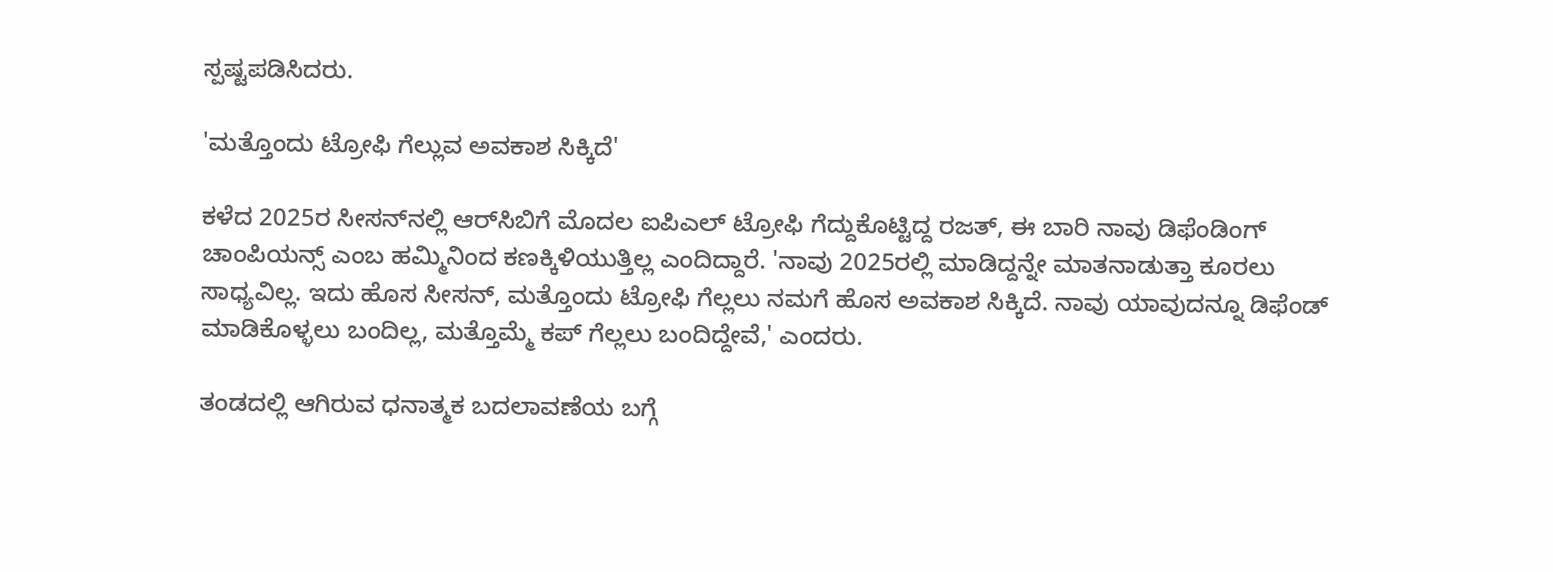ಸ್ಪಷ್ಟಪಡಿಸಿದರು.

'ಮತ್ತೊಂದು ಟ್ರೋಫಿ ಗೆಲ್ಲುವ ಅವಕಾಶ ಸಿಕ್ಕಿದೆ'

ಕಳೆದ 2025ರ ಸೀಸನ್‌ನಲ್ಲಿ ಆರ್‌ಸಿಬಿಗೆ ಮೊದಲ ಐಪಿಎಲ್ ಟ್ರೋಫಿ ಗೆದ್ದುಕೊಟ್ಟಿದ್ದ ರಜತ್, ಈ ಬಾರಿ ನಾವು ಡಿಫೆಂಡಿಂಗ್ ಚಾಂಪಿಯನ್ಸ್ ಎಂಬ ಹಮ್ಮಿನಿಂದ ಕಣಕ್ಕಿಳಿಯುತ್ತಿಲ್ಲ ಎಂದಿದ್ದಾರೆ. 'ನಾವು 2025ರಲ್ಲಿ ಮಾಡಿದ್ದನ್ನೇ ಮಾತನಾಡುತ್ತಾ ಕೂರಲು ಸಾಧ್ಯವಿಲ್ಲ. ಇದು ಹೊಸ ಸೀಸನ್, ಮತ್ತೊಂದು ಟ್ರೋಫಿ ಗೆಲ್ಲಲು ನಮಗೆ ಹೊಸ ಅವಕಾಶ ಸಿಕ್ಕಿದೆ. ನಾವು ಯಾವುದನ್ನೂ ಡಿಫೆಂಡ್ ಮಾಡಿಕೊಳ್ಳಲು ಬಂದಿಲ್ಲ, ಮತ್ತೊಮ್ಮೆ ಕಪ್ ಗೆಲ್ಲಲು ಬಂದಿದ್ದೇವೆ,' ಎಂದರು.

ತಂಡದಲ್ಲಿ ಆಗಿರುವ ಧನಾತ್ಮಕ ಬದಲಾವಣೆಯ ಬಗ್ಗೆ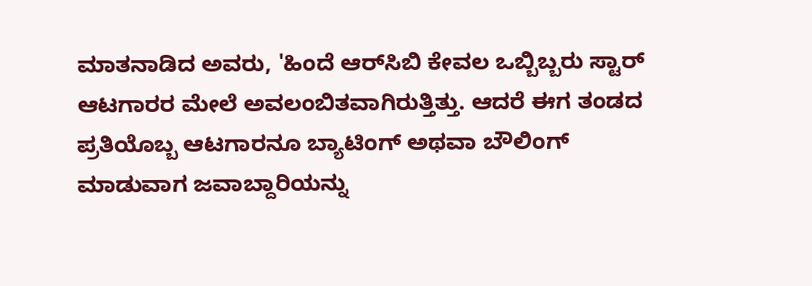ಮಾತನಾಡಿದ ಅವರು, 'ಹಿಂದೆ ಆರ್‌ಸಿಬಿ ಕೇವಲ ಒಬ್ಬಿಬ್ಬರು ಸ್ಟಾರ್ ಆಟಗಾರರ ಮೇಲೆ ಅವಲಂಬಿತವಾಗಿರುತ್ತಿತ್ತು. ಆದರೆ ಈಗ ತಂಡದ ಪ್ರತಿಯೊಬ್ಬ ಆಟಗಾರನೂ ಬ್ಯಾಟಿಂಗ್ ಅಥವಾ ಬೌಲಿಂಗ್ ಮಾಡುವಾಗ ಜವಾಬ್ದಾರಿಯನ್ನು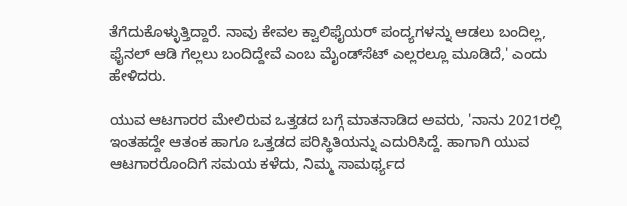ತೆಗೆದುಕೊಳ್ಳುತ್ತಿದ್ದಾರೆ. ನಾವು ಕೇವಲ ಕ್ವಾಲಿಫೈಯರ್ ಪಂದ್ಯಗಳನ್ನು ಆಡಲು ಬಂದಿಲ್ಲ, ಫೈನಲ್ ಆಡಿ ಗೆಲ್ಲಲು ಬಂದಿದ್ದೇವೆ ಎಂಬ ಮೈಂಡ್‌ಸೆಟ್ ಎಲ್ಲರಲ್ಲೂ ಮೂಡಿದೆ,' ಎಂದು ಹೇಳಿದರು.

ಯುವ ಆಟಗಾರರ ಮೇಲಿರುವ ಒತ್ತಡದ ಬಗ್ಗೆ ಮಾತನಾಡಿದ ಅವರು, 'ನಾನು 2021ರಲ್ಲಿ ಇಂತಹದ್ದೇ ಆತಂಕ ಹಾಗೂ ಒತ್ತಡದ ಪರಿಸ್ಥಿತಿಯನ್ನು ಎದುರಿಸಿದ್ದೆ. ಹಾಗಾಗಿ ಯುವ ಆಟಗಾರರೊಂದಿಗೆ ಸಮಯ ಕಳೆದು, ನಿಮ್ಮ ಸಾಮರ್ಥ್ಯದ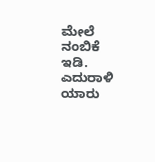ಮೇಲೆ ನಂಬಿಕೆ ಇಡಿ. ಎದುರಾಳಿ ಯಾರು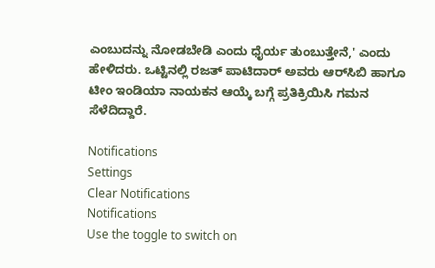ಎಂಬುದನ್ನು ನೋಡಬೇಡಿ ಎಂದು ಧೈರ್ಯ ತುಂಬುತ್ತೇನೆ,' ಎಂದು ಹೇಳಿದರು. ಒಟ್ಟಿನಲ್ಲಿ ರಜತ್ ಪಾಟಿದಾರ್ ಅವರು ಆರ್‌ಸಿಬಿ ಹಾಗೂ ಟೀಂ ಇಂಡಿಯಾ ನಾಯಕನ ಆಯ್ಕೆ ಬಗ್ಗೆ ಪ್ರತಿಕ್ರಿಯಿಸಿ ಗಮನ ಸೆಳೆದಿದ್ದಾರೆ.

Notifications
Settings
Clear Notifications
Notifications
Use the toggle to switch on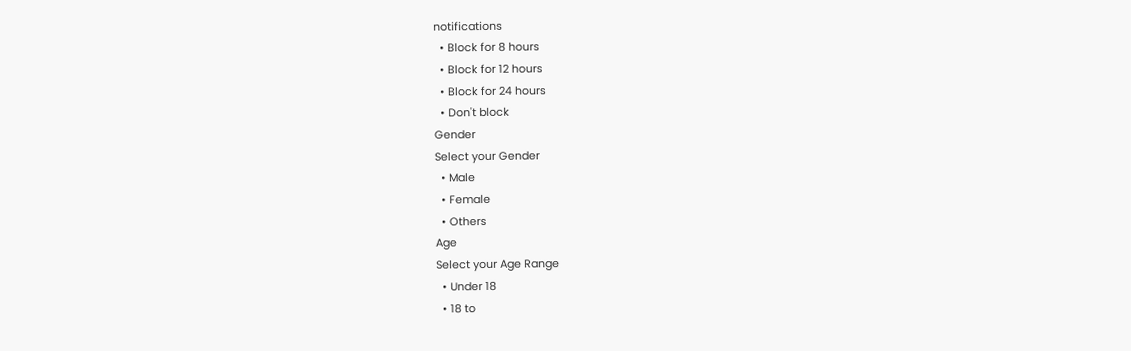notifications
  • Block for 8 hours
  • Block for 12 hours
  • Block for 24 hours
  • Don't block
Gender
Select your Gender
  • Male
  • Female
  • Others
Age
Select your Age Range
  • Under 18
  • 18 to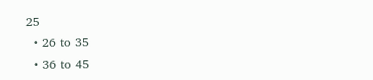25
  • 26 to 35
  • 36 to 45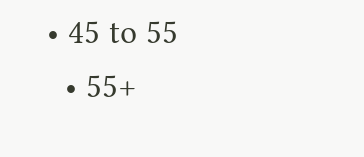• 45 to 55
  • 55+